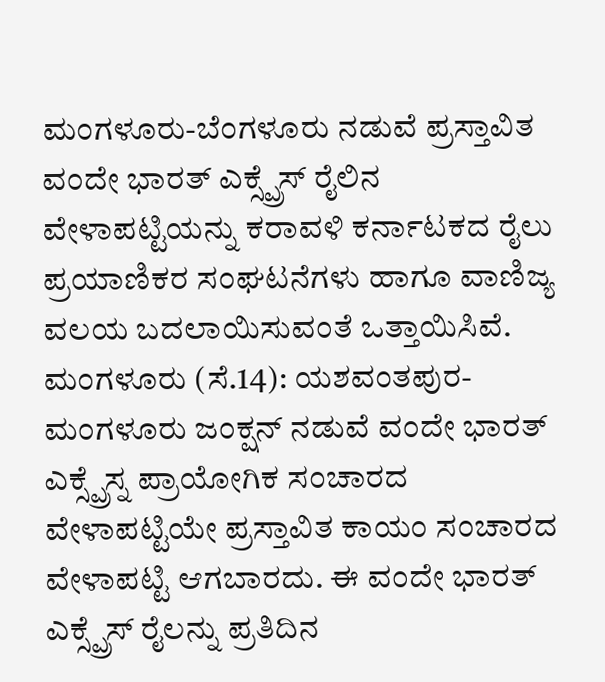ಮಂಗಳೂರು-ಬೆಂಗಳೂರು ನಡುವೆ ಪ್ರಸ್ತಾವಿತ ವಂದೇ ಭಾರತ್ ಎಕ್ಸ್ಪ್ರೆಸ್ ರೈಲಿನ ವೇಳಾಪಟ್ಟಿಯನ್ನು ಕರಾವಳಿ ಕರ್ನಾಟಕದ ರೈಲು ಪ್ರಯಾಣಿಕರ ಸಂಘಟನೆಗಳು ಹಾಗೂ ವಾಣಿಜ್ಯ ವಲಯ ಬದಲಾಯಿಸುವಂತೆ ಒತ್ತಾಯಿಸಿವೆ.
ಮಂಗಳೂರು (ಸೆ.14): ಯಶವಂತಪುರ-ಮಂಗಳೂರು ಜಂಕ್ಷನ್ ನಡುವೆ ವಂದೇ ಭಾರತ್ ಎಕ್ಸ್ಪ್ರೆಸ್ನ ಪ್ರಾಯೋಗಿಕ ಸಂಚಾರದ ವೇಳಾಪಟ್ಟಿಯೇ ಪ್ರಸ್ತಾವಿತ ಕಾಯಂ ಸಂಚಾರದ ವೇಳಾಪಟ್ಟಿ ಆಗಬಾರದು. ಈ ವಂದೇ ಭಾರತ್ ಎಕ್ಸ್ಪ್ರೆಸ್ ರೈಲನ್ನು ಪ್ರತಿದಿನ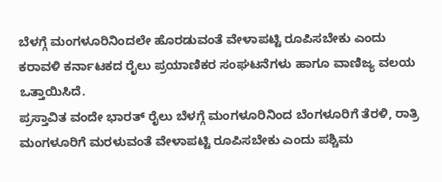ಬೆಳಗ್ಗೆ ಮಂಗಳೂರಿನಿಂದಲೇ ಹೊರಡುವಂತೆ ವೇಳಾಪಟ್ಟಿ ರೂಪಿಸಬೇಕು ಎಂದು ಕರಾವಳಿ ಕರ್ನಾಟಕದ ರೈಲು ಪ್ರಯಾಣಿಕರ ಸಂಘಟನೆಗಳು ಹಾಗೂ ವಾಣಿಜ್ಯ ವಲಯ ಒತ್ತಾಯಿಸಿದೆ.
ಪ್ರಸ್ತಾವಿತ ವಂದೇ ಭಾರತ್ ರೈಲು ಬೆಳಗ್ಗೆ ಮಂಗಳೂರಿನಿಂದ ಬೆಂಗಳೂರಿಗೆ ತೆರಳಿ, ರಾತ್ರಿ ಮಂಗಳೂರಿಗೆ ಮರಳುವಂತೆ ವೇಳಾಪಟ್ಟಿ ರೂಪಿಸಬೇಕು ಎಂದು ಪಶ್ಚಿಮ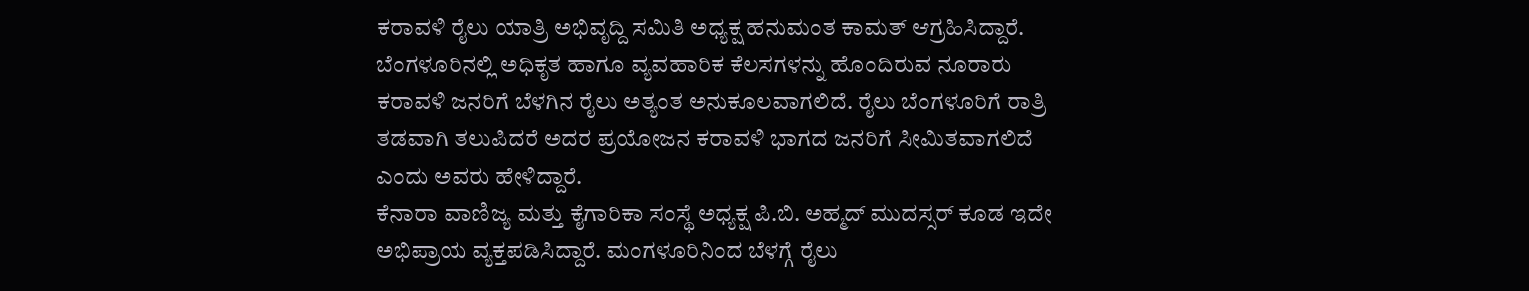ಕರಾವಳಿ ರೈಲು ಯಾತ್ರಿ ಅಭಿವೃದ್ದಿ ಸಮಿತಿ ಅಧ್ಯಕ್ಷ ಹನುಮಂತ ಕಾಮತ್ ಆಗ್ರಹಿಸಿದ್ದಾರೆ.
ಬೆಂಗಳೂರಿನಲ್ಲಿ ಅಧಿಕೃತ ಹಾಗೂ ವ್ಯವಹಾರಿಕ ಕೆಲಸಗಳನ್ನು ಹೊಂದಿರುವ ನೂರಾರು ಕರಾವಳಿ ಜನರಿಗೆ ಬೆಳಗಿನ ರೈಲು ಅತ್ಯಂತ ಅನುಕೂಲವಾಗಲಿದೆ. ರೈಲು ಬೆಂಗಳೂರಿಗೆ ರಾತ್ರಿ ತಡವಾಗಿ ತಲುಪಿದರೆ ಅದರ ಪ್ರಯೋಜನ ಕರಾವಳಿ ಭಾಗದ ಜನರಿಗೆ ಸೀಮಿತವಾಗಲಿದೆ ಎಂದು ಅವರು ಹೇಳಿದ್ದಾರೆ.
ಕೆನಾರಾ ವಾಣಿಜ್ಯ ಮತ್ತು ಕೈಗಾರಿಕಾ ಸಂಸ್ಥೆ ಅಧ್ಯಕ್ಷ ಪಿ.ಬಿ. ಅಹ್ಮದ್ ಮುದಸ್ಸರ್ ಕೂಡ ಇದೇ ಅಭಿಪ್ರಾಯ ವ್ಯಕ್ತಪಡಿಸಿದ್ದಾರೆ. ಮಂಗಳೂರಿನಿಂದ ಬೆಳಗ್ಗೆ ರೈಲು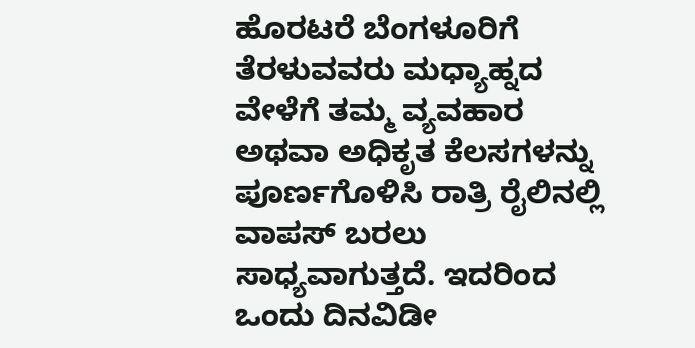ಹೊರಟರೆ ಬೆಂಗಳೂರಿಗೆ ತೆರಳುವವರು ಮಧ್ಯಾಹ್ನದ ವೇಳೆಗೆ ತಮ್ಮ ವ್ಯವಹಾರ ಅಥವಾ ಅಧಿಕೃತ ಕೆಲಸಗಳನ್ನು ಪೂರ್ಣಗೊಳಿಸಿ ರಾತ್ರಿ ರೈಲಿನಲ್ಲಿ ವಾಪಸ್ ಬರಲು ಸಾಧ್ಯವಾಗುತ್ತದೆ. ಇದರಿಂದ ಒಂದು ದಿನವಿಡೀ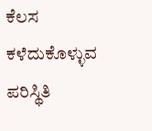ಕೆಲಸ ಕಳೆದುಕೊಳ್ಳುವ ಪರಿಸ್ಥಿತಿ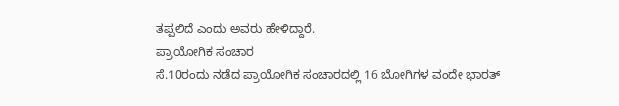ತಪ್ಪಲಿದೆ ಎಂದು ಅವರು ಹೇಳಿದ್ದಾರೆ.
ಪ್ರಾಯೋಗಿಕ ಸಂಚಾರ
ಸೆ.10ರಂದು ನಡೆದ ಪ್ರಾಯೋಗಿಕ ಸಂಚಾರದಲ್ಲಿ 16 ಬೋಗಿಗಳ ವಂದೇ ಭಾರತ್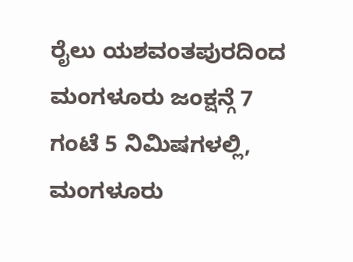ರೈಲು ಯಶವಂತಪುರದಿಂದ ಮಂಗಳೂರು ಜಂಕ್ಷನ್ಗೆ 7 ಗಂಟೆ 5 ನಿಮಿಷಗಳಲ್ಲಿ, ಮಂಗಳೂರು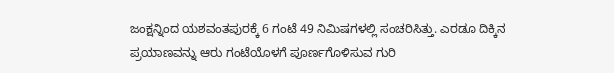ಜಂಕ್ಷನ್ನಿಂದ ಯಶವಂತಪುರಕ್ಕೆ 6 ಗಂಟೆ 49 ನಿಮಿಷಗಳಲ್ಲಿ ಸಂಚರಿಸಿತ್ತು. ಎರಡೂ ದಿಕ್ಕಿನ ಪ್ರಯಾಣವನ್ನು ಆರು ಗಂಟೆಯೊಳಗೆ ಪೂರ್ಣಗೊಳಿಸುವ ಗುರಿ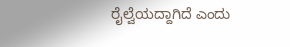ರೈಲ್ವೆಯದ್ದಾಗಿದೆ ಎಂದು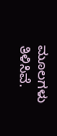ಮೂಲಗಳು ತಿಳಿಸಿವೆ.